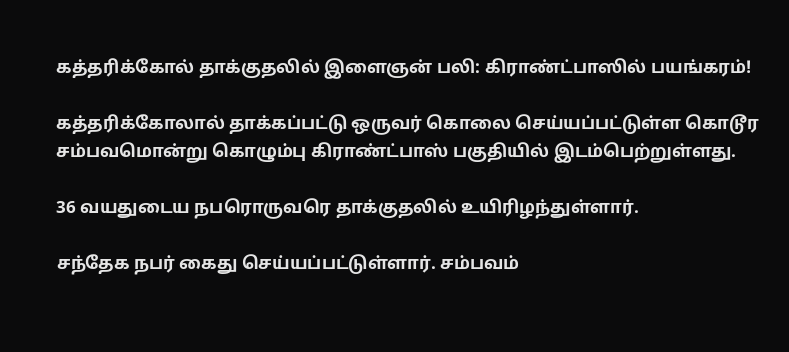கத்தரிக்கோல் தாக்குதலில் இளைஞன் பலி: கிராண்ட்பாஸில் பயங்கரம்!

கத்தரிக்கோலால் தாக்கப்பட்டு ஒருவர் கொலை செய்யப்பட்டுள்ள கொடூர சம்பவமொன்று கொழும்பு கிராண்ட்பாஸ் பகுதியில் இடம்பெற்றுள்ளது.

36 வயதுடைய நபரொருவரெ தாக்குதலில் உயிரிழந்துள்ளார்.

சந்தேக நபர் கைது செய்யப்பட்டுள்ளார். சம்பவம்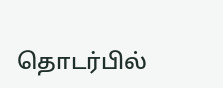தொடர்பில்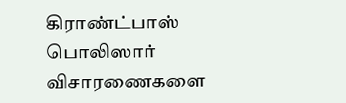கிராண்ட்பாஸ் பொலிஸார் விசாரணைகளை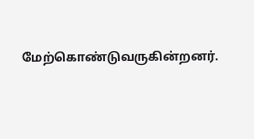மேற்கொண்டுவருகின்றனர்.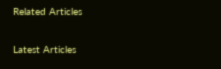Related Articles

Latest Articles